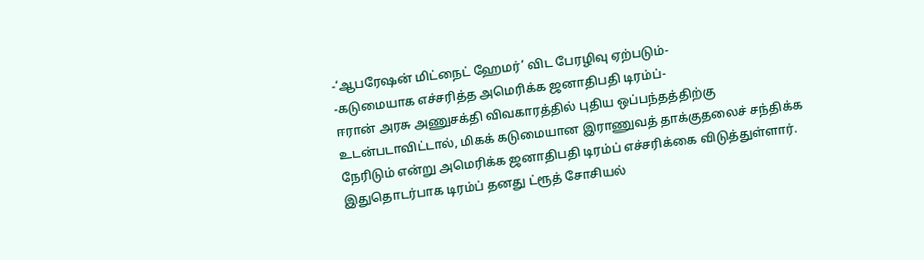-‘ஆபரேஷன் மிட்நைட் ஹேமர்’ விட பேரழிவு ஏற்படும்-
-கடுமையாக எச்சரித்த அமெரிக்க ஜனாதிபதி டிரம்ப்-
ஈரான் அரசு அணுசக்தி விவகாரத்தில் புதிய ஒப்பந்தத்திற்கு உடன்படாவிட்டால், மிகக் கடுமையான இராணுவத் தாக்குதலைச் சந்திக்க நேரிடும் என்று அமெரிக்க ஜனாதிபதி டிரம்ப் எச்சரிக்கை விடுத்துள்ளார்.
இதுதொடர்பாக டிரம்ப் தனது ட்ரூத் சோசியல்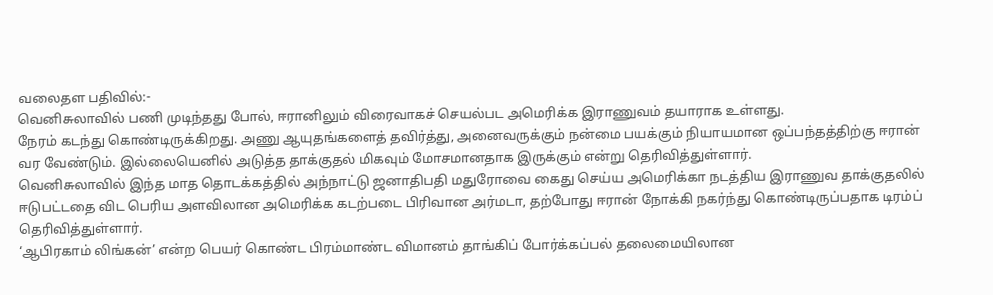வலைதள பதிவில்:-
வெனிசுலாவில் பணி முடிந்தது போல், ஈரானிலும் விரைவாகச் செயல்பட அமெரிக்க இராணுவம் தயாராக உள்ளது.
நேரம் கடந்து கொண்டிருக்கிறது. அணு ஆயுதங்களைத் தவிர்த்து, அனைவருக்கும் நன்மை பயக்கும் நியாயமான ஒப்பந்தத்திற்கு ஈரான் வர வேண்டும். இல்லையெனில் அடுத்த தாக்குதல் மிகவும் மோசமானதாக இருக்கும் என்று தெரிவித்துள்ளார்.
வெனிசுலாவில் இந்த மாத தொடக்கத்தில் அந்நாட்டு ஜனாதிபதி மதுரோவை கைது செய்ய அமெரிக்கா நடத்திய இராணுவ தாக்குதலில் ஈடுபட்டதை விட பெரிய அளவிலான அமெரிக்க கடற்படை பிரிவான அர்மடா, தற்போது ஈரான் நோக்கி நகர்ந்து கொண்டிருப்பதாக டிரம்ப் தெரிவித்துள்ளார்.
‘ஆபிரகாம் லிங்கன்’ என்ற பெயர் கொண்ட பிரம்மாண்ட விமானம் தாங்கிப் போர்க்கப்பல் தலைமையிலான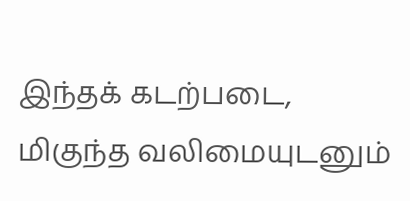இந்தக் கடற்படை, மிகுந்த வலிமையுடனும்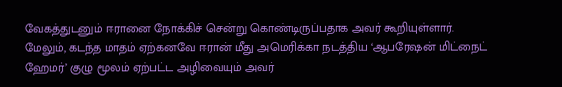வேகத்துடனும் ஈரானை நோக்கிச் சென்று கொண்டிருப்பதாக அவர் கூறியுள்ளார்.
மேலும், கடந்த மாதம் ஏற்கனவே ஈரான் மீது அமெரிக்கா நடத்திய ‘ஆபரேஷன் மிட்நைட் ஹேமர்’ குழு மூலம் ஏற்பட்ட அழிவையும் அவர்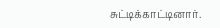சுட்டிக்காட்டினார்.